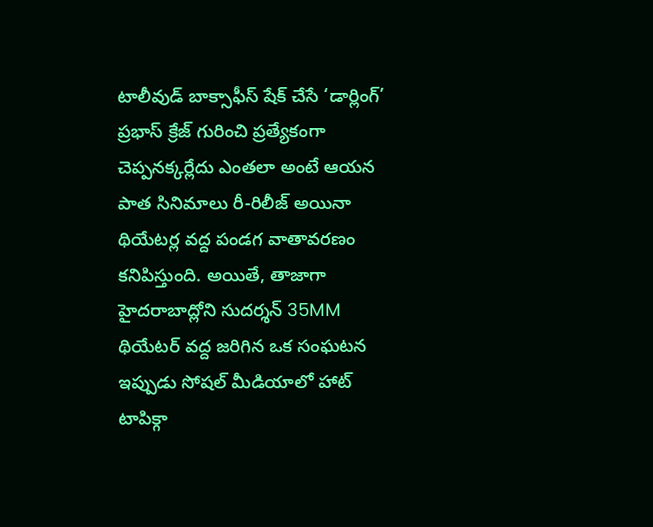టాలీవుడ్ బాక్సాఫీస్ షేక్ చేసే ‘డార్లింగ్’ ప్రభాస్ క్రేజ్ గురించి ప్రత్యేకంగా చెప్పనక్కర్లేదు ఎంతలా అంటే ఆయన పాత సినిమాలు రీ-రిలీజ్ అయినా థియేటర్ల వద్ద పండగ వాతావరణం కనిపిస్తుంది. అయితే, తాజాగా హైదరాబాద్లోని సుదర్శన్ 35MM థియేటర్ వద్ద జరిగిన ఒక సంఘటన ఇప్పుడు సోషల్ మీడియాలో హాట్ టాపిక్గా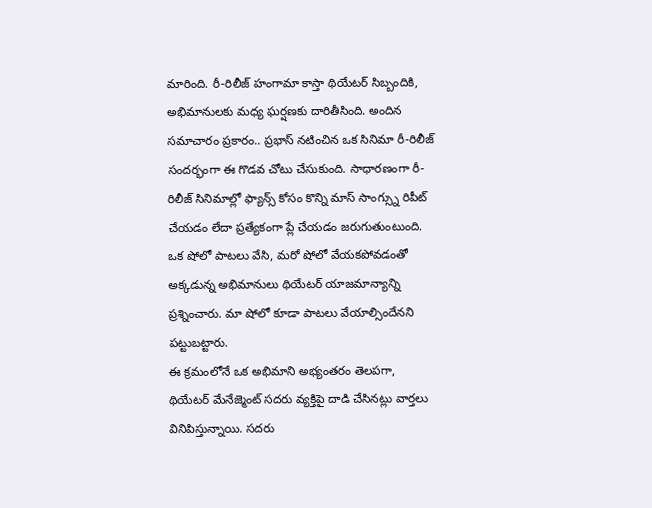మారింది. రీ-రిలీజ్ హంగామా కాస్తా థియేటర్ సిబ్బందికి, అభిమానులకు మధ్య ఘర్షణకు దారితీసింది. అందిన సమాచారం ప్రకారం.. ప్రభాస్ నటించిన ఒక సినిమా రీ-రిలీజ్ సందర్భంగా ఈ గొడవ చోటు చేసుకుంది. సాధారణంగా రీ-రిలీజ్ సినిమాల్లో ఫ్యాన్స్ కోసం కొన్ని మాస్ సాంగ్స్ను రిపీట్ చేయడం లేదా ప్రత్యేకంగా ప్లే చేయడం జరుగుతుంటుంది. ఒక షోలో పాటలు వేసి, మరో షోలో వేయకపోవడంతో అక్కడున్న అభిమానులు థియేటర్ యాజమాన్యాన్ని ప్రశ్నించారు. మా షోలో కూడా పాటలు వేయాల్సిందేనని పట్టుబట్టారు.
ఈ క్రమంలోనే ఒక అభిమాని అభ్యంతరం తెలపగా, థియేటర్ మేనేజ్మెంట్ సదరు వ్యక్తిపై దాడి చేసినట్లు వార్తలు వినిపిస్తున్నాయి. సదరు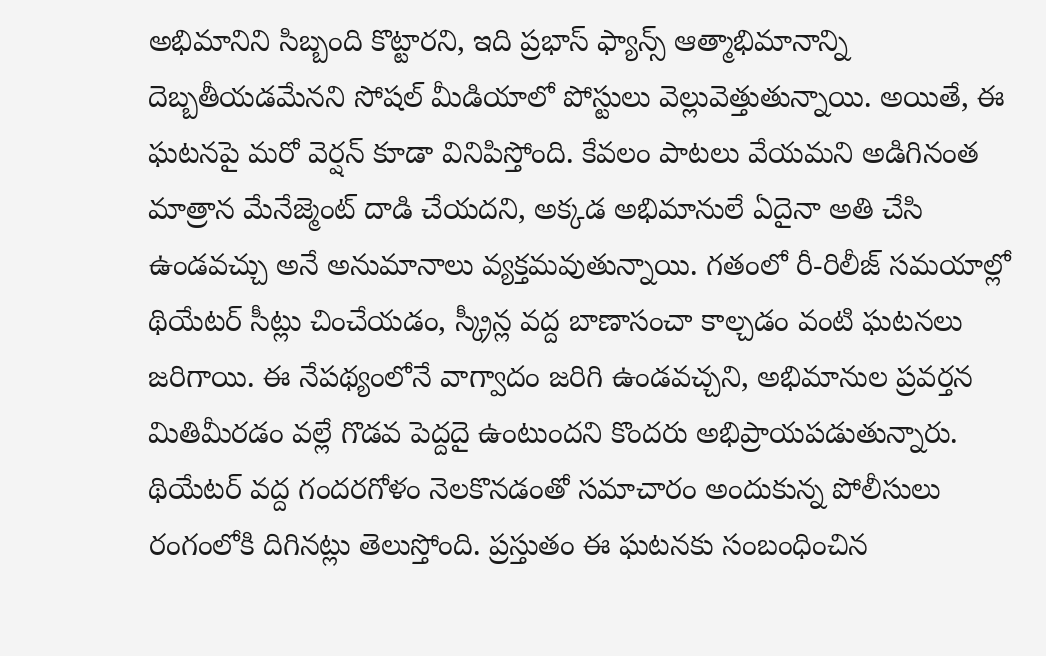అభిమానిని సిబ్బంది కొట్టారని, ఇది ప్రభాస్ ఫ్యాన్స్ ఆత్మాభిమానాన్ని దెబ్బతీయడమేనని సోషల్ మీడియాలో పోస్టులు వెల్లువెత్తుతున్నాయి. అయితే, ఈ ఘటనపై మరో వెర్షన్ కూడా వినిపిస్తోంది. కేవలం పాటలు వేయమని అడిగినంత మాత్రాన మేనేజ్మెంట్ దాడి చేయదని, అక్కడ అభిమానులే ఏదైనా అతి చేసి ఉండవచ్చు అనే అనుమానాలు వ్యక్తమవుతున్నాయి. గతంలో రీ-రిలీజ్ సమయాల్లో థియేటర్ సీట్లు చించేయడం, స్క్రీన్ల వద్ద బాణాసంచా కాల్చడం వంటి ఘటనలు జరిగాయి. ఈ నేపథ్యంలోనే వాగ్వాదం జరిగి ఉండవచ్చని, అభిమానుల ప్రవర్తన మితిమీరడం వల్లే గొడవ పెద్దదై ఉంటుందని కొందరు అభిప్రాయపడుతున్నారు. థియేటర్ వద్ద గందరగోళం నెలకొనడంతో సమాచారం అందుకున్న పోలీసులు రంగంలోకి దిగినట్లు తెలుస్తోంది. ప్రస్తుతం ఈ ఘటనకు సంబంధించిన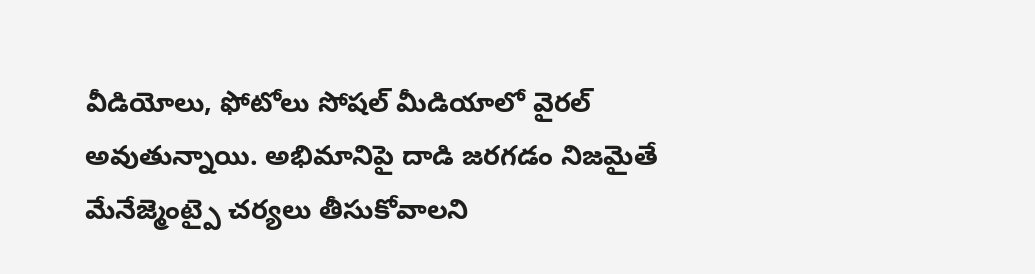వీడియోలు, ఫోటోలు సోషల్ మీడియాలో వైరల్ అవుతున్నాయి. అభిమానిపై దాడి జరగడం నిజమైతే మేనేజ్మెంట్పై చర్యలు తీసుకోవాలని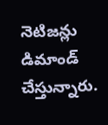నెటిజన్లు డిమాండ్ చేస్తున్నారు.